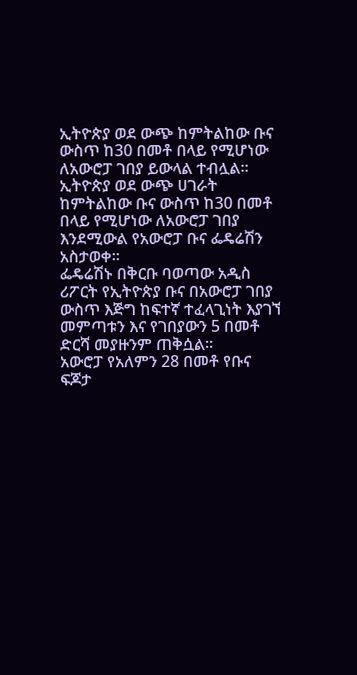ኢትዮጵያ ወደ ውጭ ከምትልከው ቡና ውስጥ ከ30 በመቶ በላይ የሚሆነው ለአውሮፓ ገበያ ይውላል ተብሏል፡፡
ኢትዮጵያ ወደ ውጭ ሀገራት ከምትልከው ቡና ውስጥ ከ30 በመቶ በላይ የሚሆነው ለአውሮፓ ገበያ እንደሚውል የአውሮፓ ቡና ፌዴሬሽን አስታወቀ።
ፌዴሬሽኑ በቅርቡ ባወጣው አዲስ ሪፖርት የኢትዮጵያ ቡና በአውሮፓ ገበያ ውስጥ እጅግ ከፍተኛ ተፈላጊነት እያገኘ መምጣቱን እና የገበያውን 5 በመቶ ድርሻ መያዙንም ጠቅሷል፡፡
አውሮፓ የአለምን 28 በመቶ የቡና ፍጆታ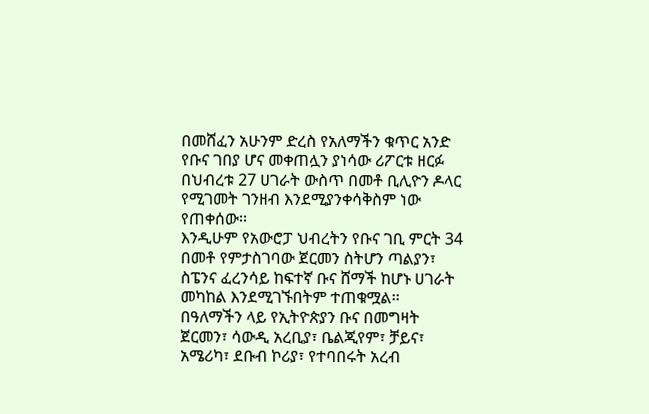በመሸፈን አሁንም ድረስ የአለማችን ቁጥር አንድ የቡና ገበያ ሆና መቀጠሏን ያነሳው ሪፖርቱ ዘርፉ በህብረቱ 27 ሀገራት ውስጥ በመቶ ቢሊዮን ዶላር የሚገመት ገንዘብ እንደሚያንቀሳቅስም ነው የጠቀሰው፡፡
እንዲሁም የአውሮፓ ህብረትን የቡና ገቢ ምርት 34 በመቶ የምታስገባው ጀርመን ስትሆን ጣልያን፣ ስፔንና ፈረንሳይ ከፍተኛ ቡና ሸማች ከሆኑ ሀገራት መካከል እንደሚገኙበትም ተጠቁሟል፡፡
በዓለማችን ላይ የኢትዮጵያን ቡና በመግዛት ጀርመን፣ ሳውዲ አረቢያ፣ ቤልጂየም፣ ቻይና፣ አሜሪካ፣ ደቡብ ኮሪያ፣ የተባበሩት አረብ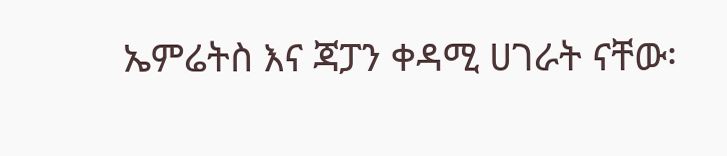ኤምሬትስ እና ጃፓን ቀዳሚ ሀገራት ናቸው፡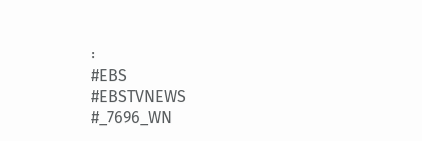፡
#EBS
#EBSTVNEWS
#_7696_WN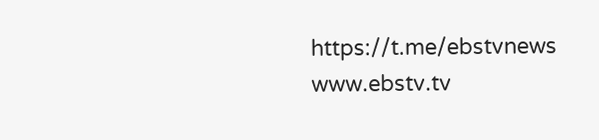https://t.me/ebstvnews
www.ebstv.tv